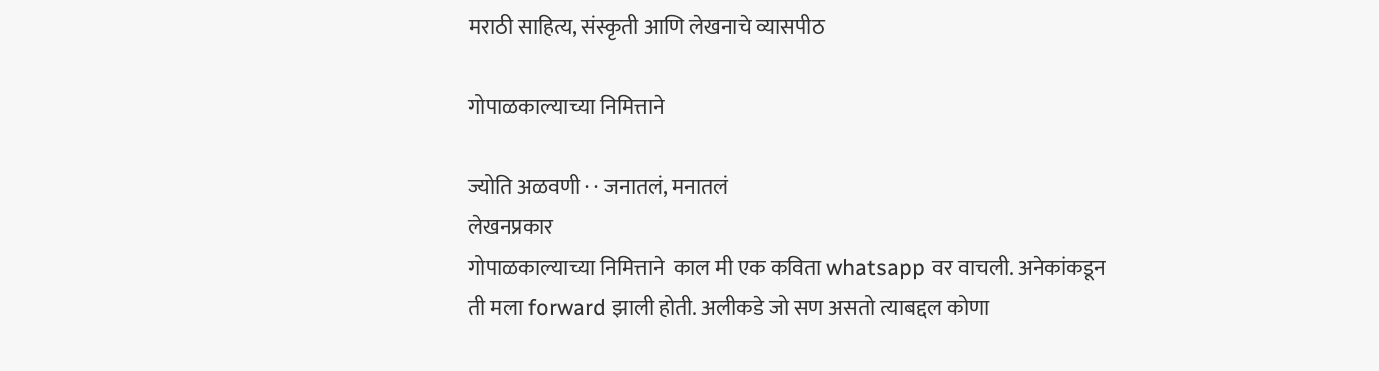मराठी साहित्य, संस्कृती आणि लेखनाचे व्यासपीठ

गोपाळकाल्याच्या निमित्ताने

ज्योति अळवणी · · जनातलं, मनातलं
लेखनप्रकार
गोपाळकाल्याच्या निमित्ताने  काल मी एक कविता whatsapp वर वाचली. अनेकांकडून ती मला forward झाली होती. अलीकडे जो सण असतो त्याबद्दल कोणा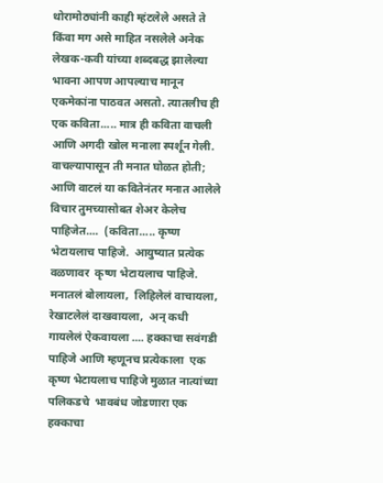थोरामोठ्यांनी काही म्हंटलेले असते ते किंवा मग असे माहित नसलेले अनेक लेखक-कवी यांच्या शब्दबद्ध झालेल्या भावना आपण आपल्याच मानून एकमेकांना पाठवत असतो. त्यातलीच ही एक कविता..... मात्र ही कविता वाचली आणि अगदी खोल मनाला स्पर्शून गेली. वाचल्यापासून ती मनात घोळत होती; आणि वाटलं या कवितेनंतर मनात आलेले विचार तुमच्यासोबत शेअर केलेच पाहिजेत....  (कविता..... कृष्ण भेटायलाच पाहिजे.  आयुष्यात प्रत्येक वळणावर  कृष्ण भेटायलाच पाहिजे. मनातलं बोलायला,  लिहिलेलं वाचायला,  रेखाटलेलं दाखवायला,  अन् कधी गायलेलं ऐकवायला .... हक्काचा सवंगडी पाहिजे आणि म्हणूनच प्रत्येकाला  एक कृष्ण भेटायलाच पाहिजे मुळात नात्यांच्या पलिकडचे  भावबंध जोडणारा एक हक्काचा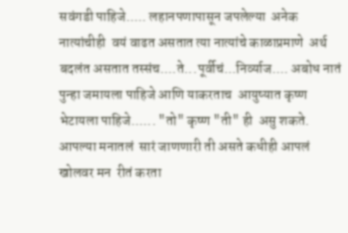सवंगडी पाहिजे..... लहानपणापासून जपलेल्या  अनेक नात्यांचीही  वयं वाढत असतात त्या नात्यांचे काळाप्रमाणे  अर्थ बदलंत असतात तस्संच....ते...पूर्वीचं...निर्व्याज.... अबोध नातं  पुन्हा जमायला पाहिजे आणि याकरताच  आयुष्यात कृष्ण  भेटायला पाहिजे...... "तो" कृष्ण "ती" ही  असु शकते.  आपल्या मनातलं  सारं जाणणारी ती असते कधीही आपलं खोलवर मन  रीतं करता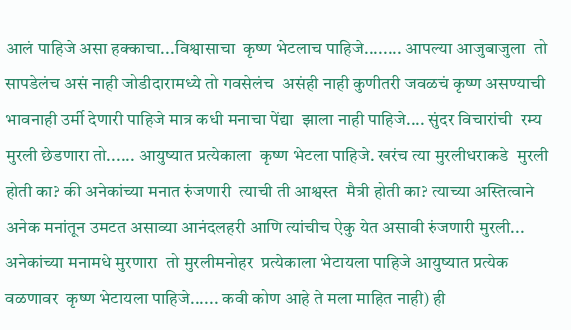आलं पाहिजे असा हक्काचा...विश्वासाचा  कृष्ण भेटलाच पाहिजे........ आपल्या आजुबाजुला  तो सापडेलंच असं नाही जोडीदारामध्ये तो गवसेलंच  असंही नाही कुणीतरी जवळचं कृष्ण असण्याची भावनाही उर्मी देणारी पाहिजे मात्र कधी मनाचा पेंद्या  झाला नाही पाहिजे.... सुंदर विचारांची  रम्य मुरली छेडणारा तो...... आयुष्यात प्रत्येकाला  कृष्ण भेटला पाहिजे. खरंच त्या मुरलीधराकडे  मुरली होती का? की अनेकांच्या मनात रुंजणारी  त्याची ती आश्वस्त  मैत्री होती का? त्याच्या अस्तित्वाने अनेक मनांतून उमटत असाव्या आनंदलहरी आणि त्यांचीच ऐकु येत असावी रुंजणारी मुरली... अनेकांच्या मनामधे मुरणारा  तो मुरलीमनोहर  प्रत्येकाला भेटायला पाहिजे आयुष्यात प्रत्येक वळणावर  कृष्ण भेटायला पाहिजे...... कवी कोण आहे ते मला माहित नाही) ही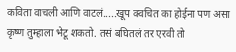कविता वाचली आणि वाटलं.....खूप क्वचित का होईना पण असा कृष्ण तुम्हाला भेटू शकतो. तसं बघितलं तर एरवी तो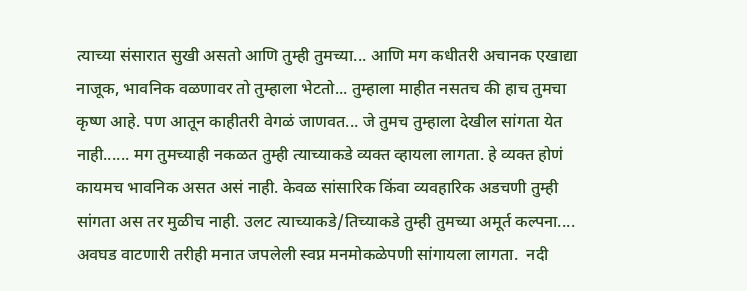त्याच्या संसारात सुखी असतो आणि तुम्ही तुमच्या... आणि मग कधीतरी अचानक एखाद्या नाजूक, भावनिक वळणावर तो तुम्हाला भेटतो... तुम्हाला माहीत नसतच की हाच तुमचा कृष्ण आहे. पण आतून काहीतरी वेगळं जाणवत... जे तुमच तुम्हाला देखील सांगता येत नाही...... मग तुमच्याही नकळत तुम्ही त्याच्याकडे व्यक्त व्हायला लागता. हे व्यक्त होणं कायमच भावनिक असत असं नाही. केवळ सांसारिक किंवा व्यवहारिक अडचणी तुम्ही सांगता अस तर मुळीच नाही. उलट त्याच्याकडे/तिच्याकडे तुम्ही तुमच्या अमूर्त कल्पना.... अवघड वाटणारी तरीही मनात जपलेली स्वप्न मनमोकळेपणी सांगायला लागता.  नदी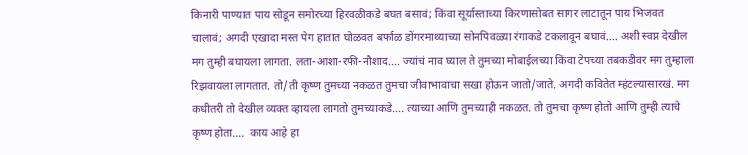किनारी पाण्यात पाय सोडून समोरच्या हिरवळीकडे बघत बसावं; किंवा सूर्यास्ताच्या किरणासोबत सागर लाटातून पाय भिजवत चालावं; अगदी एखादा मस्त पेग हातात घोळवत बर्फाळ डोंगरमाथ्याच्या सोनपिवळ्या रंगाकडे टकलावून बघावं.... अशी स्वप्न देखील मग तुम्ही बघायला लागता. लता-आशा-रफी-नौशाद.... ज्यांचं नाव घ्याल ते तुमच्या मोबाईलच्या किंवा टेपच्या तबकडीवर मग तुम्हाला रिझवायला लागतात. तो/ती कृष्ण तुमच्या नकळत तुमचा जीवाभावाचा सखा होऊन जातो/जाते. अगदी कवितेत म्हंटल्यासारखं. मग कधीतरी तो देखील व्यक्त व्हायला लागतो तुमच्याकडे.... त्याच्या आणि तुमच्याही नकळत. तो तुमचा कृष्ण होतो आणि तुम्ही त्याचे कृष्ण होता....  काय आहे हा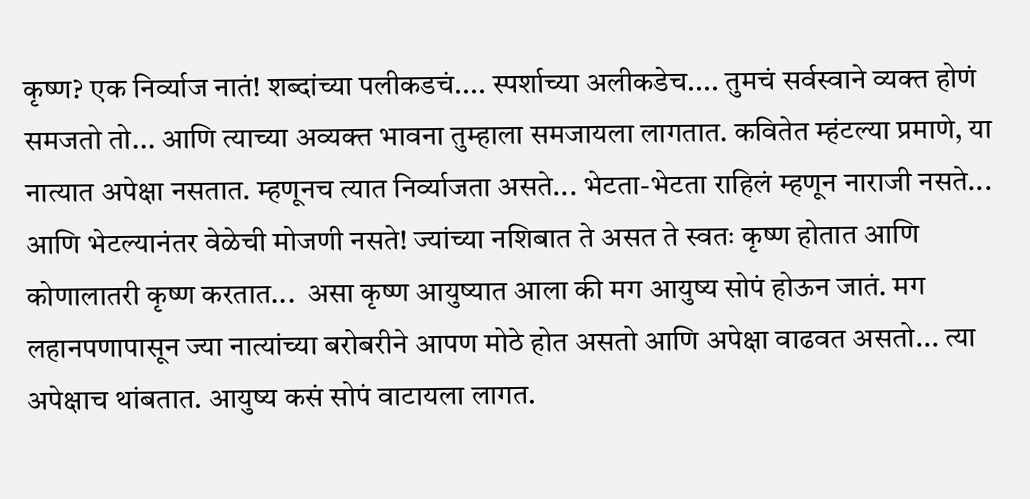कृष्ण? एक निर्व्याज नातं! शब्दांच्या पलीकडचं.... स्पर्शाच्या अलीकडेच.... तुमचं सर्वस्वाने व्यक्त होणं समजतो तो... आणि त्याच्या अव्यक्त भावना तुम्हाला समजायला लागतात. कवितेत म्हंटल्या प्रमाणे, या नात्यात अपेक्षा नसतात. म्हणूनच त्यात निर्व्याजता असते... भेटता-भेटता राहिलं म्हणून नाराजी नसते... आणि भेटल्यानंतर वेळेची मोजणी नसते! ज्यांच्या नशिबात ते असत ते स्वतः कृष्ण होतात आणि कोणालातरी कृष्ण करतात...  असा कृष्ण आयुष्यात आला की मग आयुष्य सोपं होऊन जातं. मग लहानपणापासून ज्या नात्यांच्या बरोबरीने आपण मोठे होत असतो आणि अपेक्षा वाढवत असतो... त्या अपेक्षाच थांबतात. आयुष्य कसं सोपं वाटायला लागत.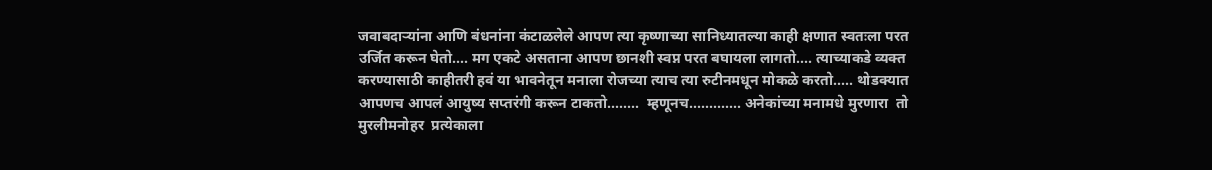जवाबदाऱ्यांना आणि बंधनांना कंटाळलेले आपण त्या कृष्णाच्या सानिध्यातल्या काही क्षणात स्वतःला परत उर्जित करून घेतो.... मग एकटे असताना आपण छानशी स्वप्न परत बघायला लागतो.... त्याच्याकडे व्यक्त करण्यासाठी काहीतरी हवं या भावनेतून मनाला रोजच्या त्याच त्या रुटीनमधून मोकळे करतो..... थोडक्यात आपणच आपलं आयुष्य सप्तरंगी करून टाकतो........  म्हणूनच............. अनेकांच्या मनामधे मुरणारा  तो मुरलीमनोहर  प्रत्येकाला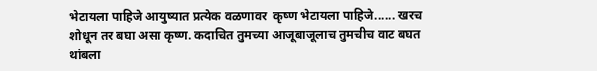भेटायला पाहिजे आयुष्यात प्रत्येक वळणावर  कृष्ण भेटायला पाहिजे...... खरच शोधून तर बघा असा कृष्ण. कदाचित तुमच्या आजूबाजूलाच तुमचीच वाट बघत थांबला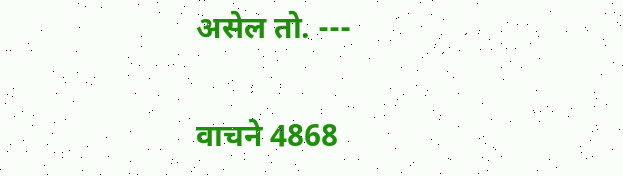असेल तो. ---

वाचने 4868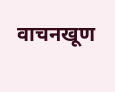वाचनखूण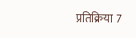प्रतिक्रिया 7